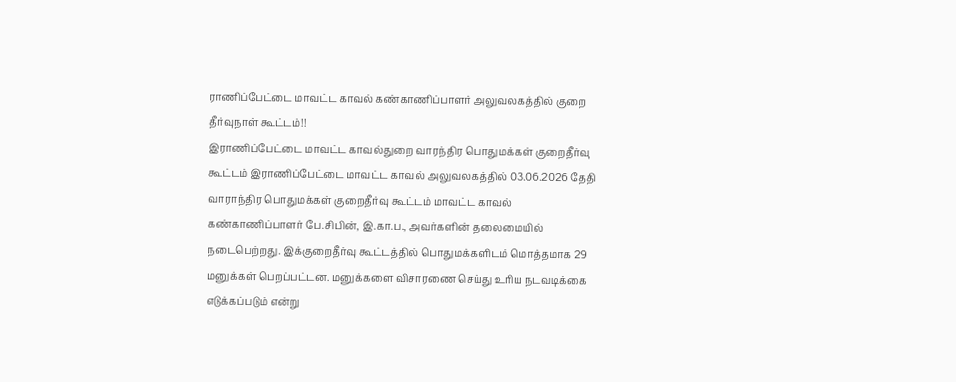ராணிப்பேட்டை மாவட்ட காவல் கண்காணிப்பாளர் அலுவலகத்தில் குறை தீர்வுநாள் கூட்டம்!!
இராணிப்பேட்டை மாவட்ட காவல்துறை வாரந்திர பொதுமக்கள் குறைதீர்வு கூட்டம் இராணிப்பேட்டை மாவட்ட காவல் அலுவலகத்தில் 03.06.2026 தேதி வாராந்திர பொதுமக்கள் குறைதீர்வு கூட்டம் மாவட்ட காவல் கண்காணிப்பாளர் பே.சிபின், இ.கா.ப., அவர்களின் தலைமையில் நடைபெற்றது. இக்குறைதீர்வு கூட்டத்தில் பொதுமக்களிடம் மொத்தமாக 29 மனுக்கள் பெறப்பட்டன. மனுக்களை விசாரணை செய்து உரிய நடவடிக்கை எடுக்கப்படும் என்று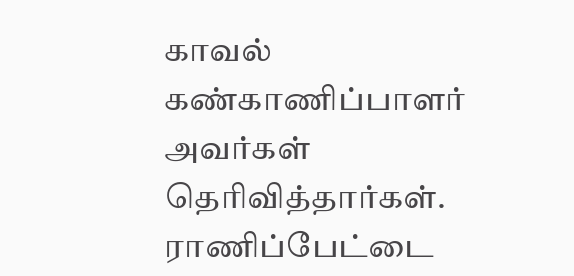காவல் கண்காணிப்பாளர் அவர்கள் தெரிவித்தார்கள்.
ராணிப்பேட்டை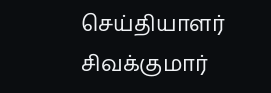செய்தியாளர் சிவக்குமார்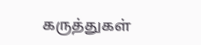கருத்துகள்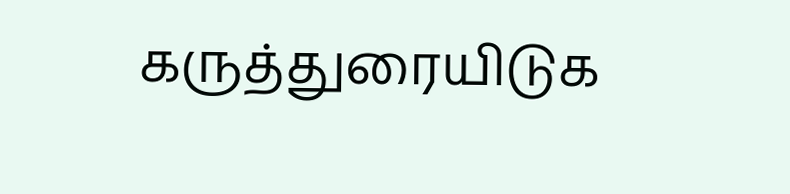கருத்துரையிடுக